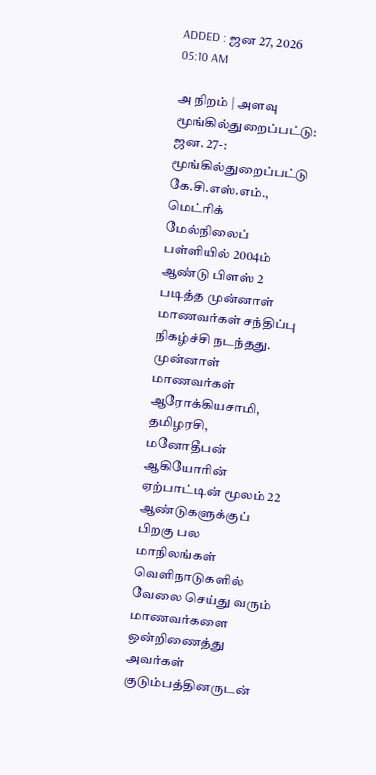ADDED : ஜன 27, 2026 05:10 AM

அ நிறம் | அளவு
மூங்கில்துறைப்பட்டு: ஜன. 27-: மூங்கில்துறைப்பட்டு கே.சி.எஸ்.எம்., மெட்ரிக் மேல்நிலைப் பள்ளியில் 2004ம் ஆண்டு பிளஸ் 2 படித்த முன்னாள் மாணவர்கள் சந்திப்பு நிகழ்ச்சி நடந்தது.
முன்னாள் மாணவர்கள் ஆரோக்கியசாமி, தமிழரசி, மனோதீபன் ஆகியோரின் ஏற்பாட்டின் மூலம் 22 ஆண்டுகளுக்குப் பிறகு பல மாநிலங்கள் வெளிநாடுகளில் வேலை செய்து வரும் மாணவர்களை ஒன்றிணைத்து அவர்கள் குடும்பத்தினருடன்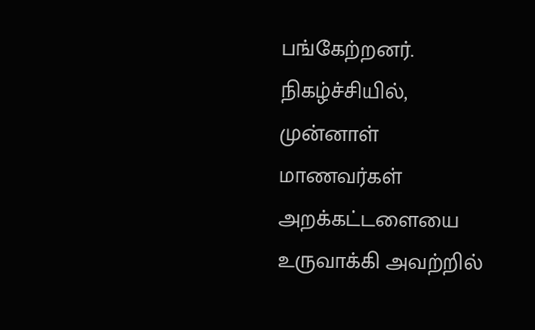பங்கேற்றனர்.
நிகழ்ச்சியில், முன்னாள் மாணவர்கள் அறக்கட்டளையை உருவாக்கி அவற்றில்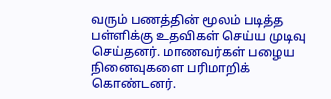வரும் பணத்தின் மூலம் படித்த பள்ளிக்கு உதவிகள் செய்ய முடிவு செய்தனர். மாணவர்கள் பழைய நினைவுகளை பரிமாறிக் கொண்டனர்.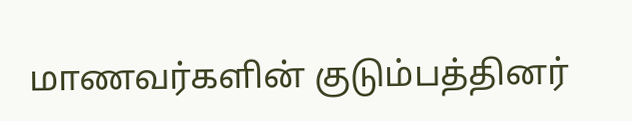மாணவர்களின் குடும்பத்தினர்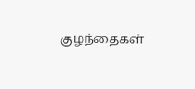குழந்தைகள்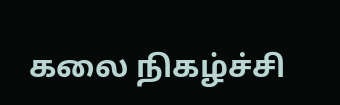கலை நிகழ்ச்சி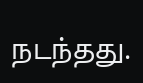நடந்தது.